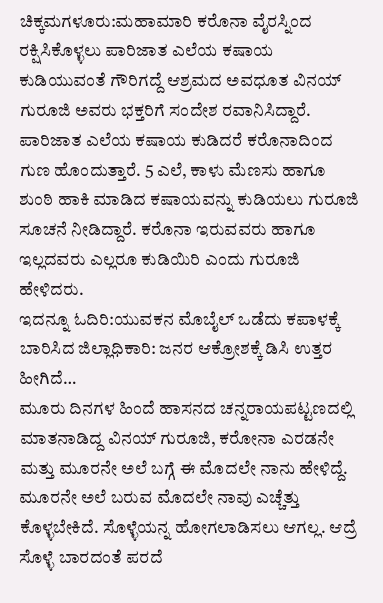ಚಿಕ್ಕಮಗಳೂರು:ಮಹಾಮಾರಿ ಕರೊನಾ ವೈರಸ್ನಿಂದ ರಕ್ಷಿಸಿಕೊಳ್ಳಲು ಪಾರಿಜಾತ ಎಲೆಯ ಕಷಾಯ ಕುಡಿಯುವಂತೆ ಗೌರಿಗದ್ದೆ ಆಶ್ರಮದ ಅವಧೂತ ವಿನಯ್ ಗುರೂಜಿ ಅವರು ಭಕ್ತರಿಗೆ ಸಂದೇಶ ರವಾನಿಸಿದ್ದಾರೆ.
ಪಾರಿಜಾತ ಎಲೆಯ ಕಷಾಯ ಕುಡಿದರೆ ಕರೊನಾದಿಂದ ಗುಣ ಹೊಂದುತ್ತಾರೆ. 5 ಎಲೆ, ಕಾಳು ಮೆಣಸು ಹಾಗೂ ಶುಂಠಿ ಹಾಕಿ ಮಾಡಿದ ಕಷಾಯವನ್ನು ಕುಡಿಯಲು ಗುರೂಜಿ ಸೂಚನೆ ನೀಡಿದ್ದಾರೆ. ಕರೊನಾ ಇರುವವರು ಹಾಗೂ ಇಲ್ಲದವರು ಎಲ್ಲರೂ ಕುಡಿಯಿರಿ ಎಂದು ಗುರೂಜಿ ಹೇಳಿದರು.
ಇದನ್ನೂ ಓದಿರಿ:ಯುವಕನ ಮೊಬೈಲ್ ಒಡೆದು ಕಪಾಳಕ್ಕೆ ಬಾರಿಸಿದ ಜಿಲ್ಲಾಧಿಕಾರಿ: ಜನರ ಆಕ್ರೋಶಕ್ಕೆ ಡಿಸಿ ಉತ್ತರ ಹೀಗಿದೆ…
ಮೂರು ದಿನಗಳ ಹಿಂದೆ ಹಾಸನದ ಚನ್ನರಾಯಪಟ್ಟಣದಲ್ಲಿ ಮಾತನಾಡಿದ್ದ ವಿನಯ್ ಗುರೂಜಿ, ಕರೋನಾ ಎರಡನೇ ಮತ್ತು ಮೂರನೇ ಅಲೆ ಬಗ್ಗೆ ಈ ಮೊದಲೇ ನಾನು ಹೇಳಿದ್ದೆ. ಮೂರನೇ ಅಲೆ ಬರುವ ಮೊದಲೇ ನಾವು ಎಚ್ಚೆತ್ತು ಕೊಳ್ಳಬೇಕಿದೆ. ಸೊಳ್ಳೆಯನ್ನ ಹೋಗಲಾಡಿಸಲು ಆಗಲ್ಲ. ಆದ್ರೆ ಸೊಳ್ಳೆ ಬಾರದಂತೆ ಪರದೆ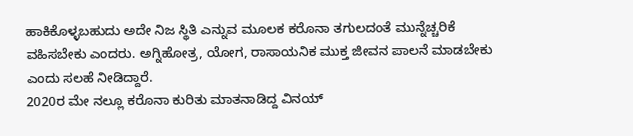ಹಾಕಿಕೊಳ್ಳಬಹುದು ಅದೇ ನಿಜ ಸ್ಥಿತಿ ಎನ್ನುವ ಮೂಲಕ ಕರೊನಾ ತಗುಲದಂತೆ ಮುನ್ನೆಚ್ಚರಿಕೆ ವಹಿಸಬೇಕು ಎಂದರು. ಅಗ್ನಿಹೋತ್ರ, ಯೋಗ, ರಾಸಾಯನಿಕ ಮುಕ್ತ ಜೀವನ ಪಾಲನೆ ಮಾಡಬೇಕು ಎಂದು ಸಲಹೆ ನೀಡಿದ್ದಾರೆ.
2020ರ ಮೇ ನಲ್ಲೂ ಕರೊನಾ ಕುರಿತು ಮಾತನಾಡಿದ್ದ ವಿನಯ್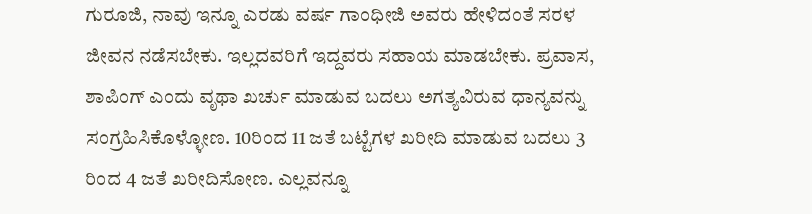ಗುರೂಜಿ, ನಾವು ಇನ್ನೂ ಎರಡು ವರ್ಷ ಗಾಂಧೀಜಿ ಅವರು ಹೇಳಿದಂತೆ ಸರಳ ಜೀವನ ನಡೆಸಬೇಕು. ಇಲ್ಲದವರಿಗೆ ಇದ್ದವರು ಸಹಾಯ ಮಾಡಬೇಕು. ಪ್ರವಾಸ, ಶಾಪಿಂಗ್ ಎಂದು ವೃಥಾ ಖರ್ಚು ಮಾಡುವ ಬದಲು ಅಗತ್ಯವಿರುವ ಧಾನ್ಯವನ್ನು ಸಂಗ್ರಹಿಸಿಕೊಳ್ಳೋಣ. 10ರಿಂದ 11 ಜತೆ ಬಟ್ಟೆಗಳ ಖರೀದಿ ಮಾಡುವ ಬದಲು 3 ರಿಂದ 4 ಜತೆ ಖರೀದಿಸೋಣ. ಎಲ್ಲವನ್ನೂ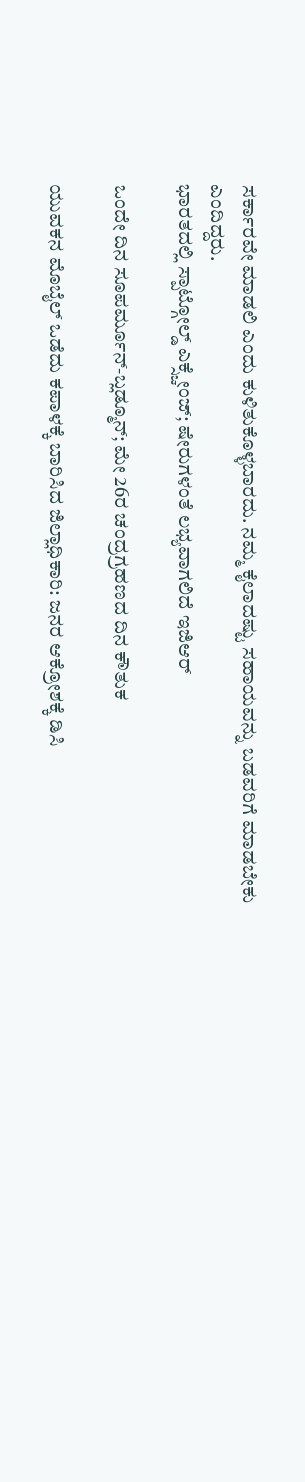ಸರ್ಕಾರವೇ ಮಾಡಲಿ ಎಂದು ಕುಳಿತುಕೊಳ್ಳಬಾರದು. ನಮ್ಮ ಕೈಲಾದಷ್ಟು ಸಹಾಯವನ್ನು ಬಡವರಿಗೆ ಮಾಡಬೇಕು ಎಂದಿದ್ದರು.
ಭಾರತದಲ್ಲಿ ಸ್ಪಾಟ್ಗೋಲ್ಡ್ ಎಕ್ಸ್ಚೇಂಜ್; ಷೇರುಗಳಂತೆ ಲಭ್ಯವಾಗಲಿದೆ ಇಜಿಆರ್

ಒಂದೇ ದಿನ ಸೂಪರ್ಮೂನ್-ಬ್ಲಡ್ಮೂನ್; ಮೇ 26ರ ಚಂದ್ರಗ್ರಹಣದ ದಿನ ಕೌತುಕ

ಯುವಕನ ಮೊಬೈಲ್ ಒಡೆದು ಕಪಾಳಕ್ಕೆ ಬಾರಿಸಿದ ಜಿಲ್ಲಾಧಿಕಾರಿ: ಜನರ ಆಕ್ರೋಶಕ್ಕೆ ಡಿಸಿ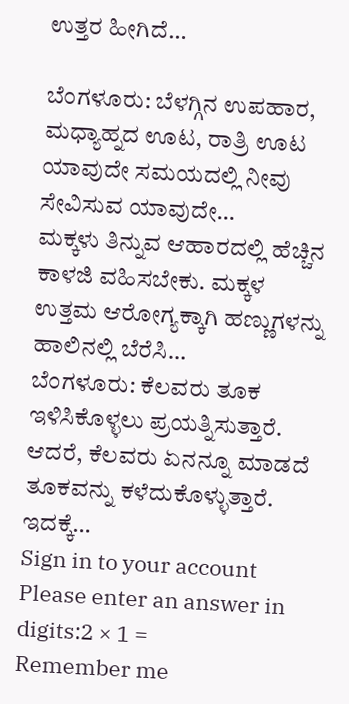ಉತ್ತರ ಹೀಗಿದೆ…

ಬೆಂಗಳೂರು: ಬೆಳಗ್ಗಿನ ಉಪಹಾರ, ಮಧ್ಯಾಹ್ನದ ಊಟ, ರಾತ್ರಿ ಊಟ ಯಾವುದೇ ಸಮಯದಲ್ಲಿ ನೀವು ಸೇವಿಸುವ ಯಾವುದೇ…
ಮಕ್ಕಳು ತಿನ್ನುವ ಆಹಾರದಲ್ಲಿ ಹೆಚ್ಚಿನ ಕಾಳಜಿ ವಹಿಸಬೇಕು. ಮಕ್ಕಳ ಉತ್ತಮ ಆರೋಗ್ಯಕ್ಕಾಗಿ ಹಣ್ಣುಗಳನ್ನು ಹಾಲಿನಲ್ಲಿ ಬೆರೆಸಿ…
ಬೆಂಗಳೂರು: ಕೆಲವರು ತೂಕ ಇಳಿಸಿಕೊಳ್ಳಲು ಪ್ರಯತ್ನಿಸುತ್ತಾರೆ. ಆದರೆ, ಕೆಲವರು ಏನನ್ನೂ ಮಾಡದೆ ತೂಕವನ್ನು ಕಳೆದುಕೊಳ್ಳುತ್ತಾರೆ. ಇದಕ್ಕೆ…
Sign in to your account
Please enter an answer in digits:2 × 1 =
Remember me